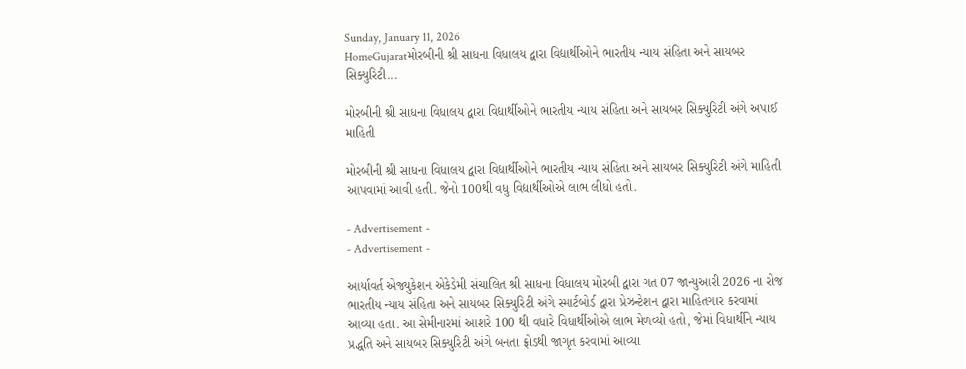Sunday, January 11, 2026
HomeGujaratમોરબીની શ્રી સાધના વિધાલય દ્વારા વિદ્યાર્થીઓને ભારતીય ન્યાય સંહિતા અને સાયબર સિક્યુરિટી...

મોરબીની શ્રી સાધના વિધાલય દ્વારા વિદ્યાર્થીઓને ભારતીય ન્યાય સંહિતા અને સાયબર સિક્યુરિટી અંગે અપાઈ માહિતી

મોરબીની શ્રી સાધના વિધાલય દ્વારા વિદ્યાર્થીઓને ભારતીય ન્યાય સંહિતા અને સાયબર સિક્યુરિટી અંગે માહિતી આપવામાં આવી હતી. જેનો 100થી વધુ વિદ્યાર્થીઓએ લાભ લીધો હતો.

- Advertisement -
- Advertisement -

આર્યાવર્ત એજ્યુકેશન એકેડેમી સંચાલિત શ્રી સાધના વિધાલય મોરબી દ્વારા ગત 07 જાન્યુઆરી 2026 ના રોજ ભારતીય ન્યાય સંહિતા અને સાયબર સિક્યુરિટી અંગે સ્માર્ટબોર્ડ દ્વારા પ્રેઝન્ટેશન દ્વારા માહિતગાર કરવામાં આવ્યા હતા. આ સેમીનારમાં આશરે 100 થી વધારે વિધાર્થીઓએ લાભ મેળવ્યો હતો, જેમાં વિધાર્થીને ન્યાય પ્રદ્ધતિ અને સાયબર સિક્યુરિટી અંગે બનતા ફ્રોડથી જાગૃત કરવામાં આવ્યા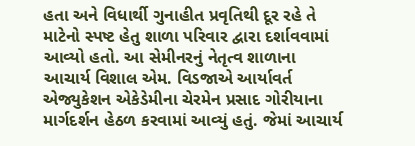હતા અને વિધાર્થી ગુનાહીત પ્રવૃતિથી દૂર રહે તે માટેનો સ્પષ્ટ હેતુ શાળા પરિવાર દ્વારા દર્શાવવામાં આવ્યો હતો. આ સેમીનરનું નેતૃત્વ શાળાના આચાર્ય વિશાલ એમ. વિડજાએ આર્યાવર્ત એજ્યુકેશન એકેડેમીના ચેરમેન પ્રસાદ ગોરીયાના માર્ગદર્શન હેઠળ કરવામાં આવ્યું હતું. જેમાં આચાર્ય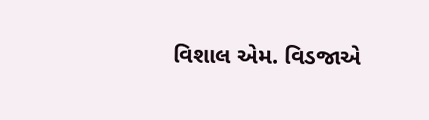વિશાલ એમ. વિડજાએ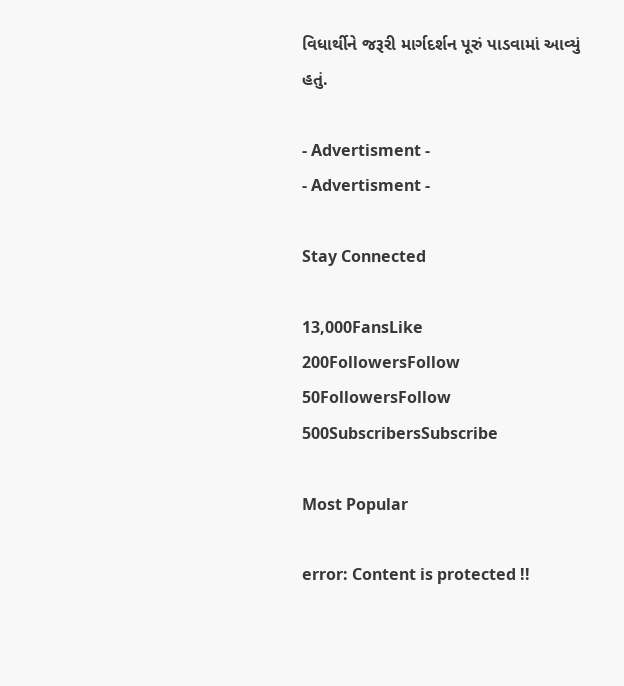વિધાર્થીને જરૂરી માર્ગદર્શન પૂરું પાડવામાં આવ્યું હતું.

- Advertisment -
- Advertisment -

Stay Connected

13,000FansLike
200FollowersFollow
50FollowersFollow
500SubscribersSubscribe

Most Popular

error: Content is protected !!